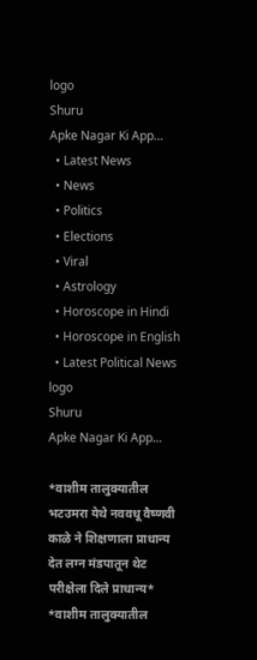logo
Shuru
Apke Nagar Ki App…
  • Latest News
  • News
  • Politics
  • Elections
  • Viral
  • Astrology
  • Horoscope in Hindi
  • Horoscope in English
  • Latest Political News
logo
Shuru
Apke Nagar Ki App…

*वाशीम तालुक्यातील भटउमरा येथे नववधू वैष्णवी काळे ने शिक्षणाला प्राधान्य देत लग्न मंडपातून थेट परीक्षेला दिले प्राधान्य* *वाशीम तालुक्यातील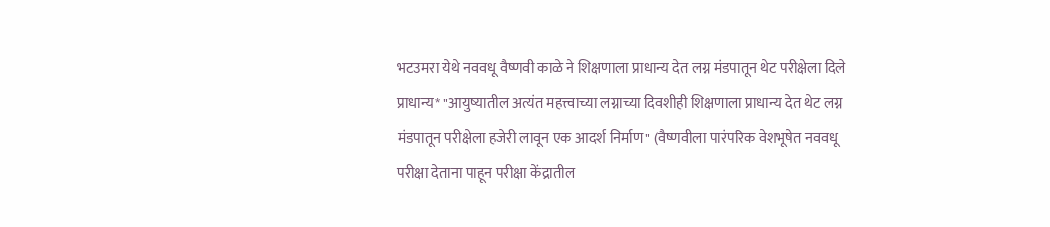भटउमरा येथे नववधू वैष्णवी काळे ने शिक्षणाला प्राधान्य देत लग्न मंडपातून थेट परीक्षेला दिले प्राधान्य* "आयुष्यातील अत्यंत महत्त्वाच्या लग्नाच्या दिवशीही शिक्षणाला प्राधान्य देत थेट लग्न मंडपातून परीक्षेला हजेरी लावून एक आदर्श निर्माण" (वैष्णवीला पारंपरिक वेशभूषेत नववधू परीक्षा देताना पाहून परीक्षा केंद्रातील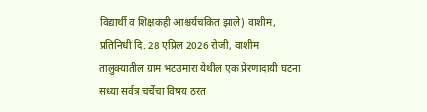विद्यार्थी व शिक्षकही आश्चर्यचकित झाले) वाशीम, प्रतिनिधी दि. 28 एप्रिल 2026 रोजी, वाशीम तालुक्यातील ग्राम भटउमारा येथील एक प्रेरणादायी घटना सध्या सर्वत्र चर्चेचा विषय ठरत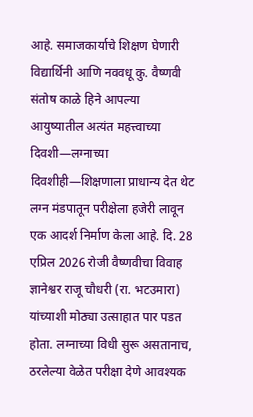आहे. समाजकार्याचे शिक्षण घेणारी विद्यार्थिनी आणि नववधू कु. वैष्णवी संतोष काळे हिने आपल्या आयुष्यातील अत्यंत महत्त्वाच्या दिवशी—लग्नाच्या दिवशीही—शिक्षणाला प्राधान्य देत थेट लग्न मंडपातून परीक्षेला हजेरी लावून एक आदर्श निर्माण केला आहे. दि. 28 एप्रिल 2026 रोजी वैष्णवीचा विवाह ज्ञानेश्वर राजू चौधरी (रा. भटउमारा) यांच्याशी मोठ्या उत्साहात पार पडत होता. लग्नाच्या विधी सुरू असतानाच, ठरलेल्या वेळेत परीक्षा देणे आवश्यक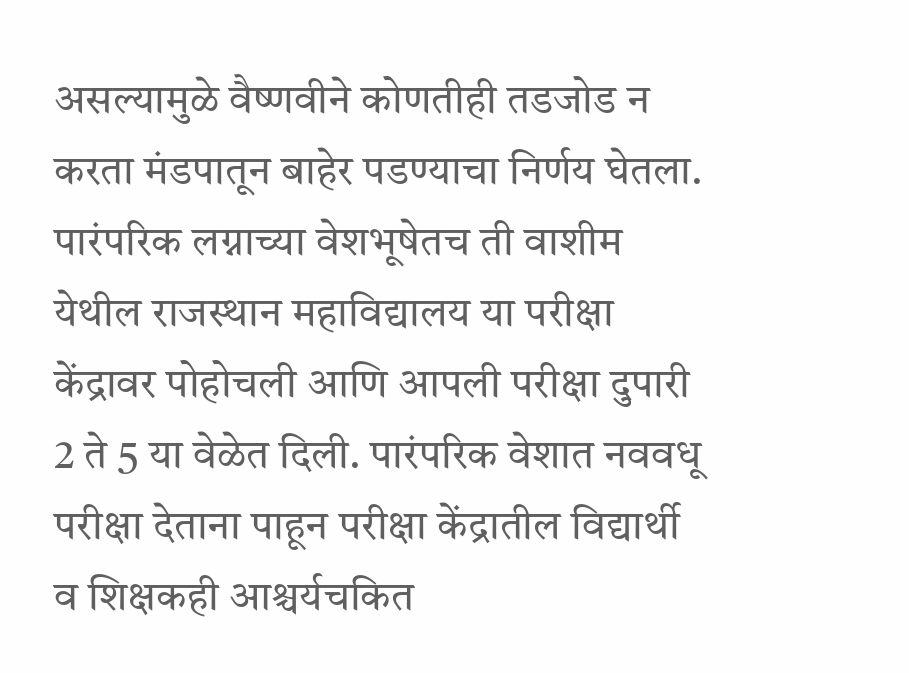असल्यामुळे वैष्णवीने कोणतीही तडजोड न करता मंडपातून बाहेर पडण्याचा निर्णय घेतला. पारंपरिक लग्नाच्या वेशभूषेतच ती वाशीम येथील राजस्थान महाविद्यालय या परीक्षा केंद्रावर पोहोचली आणि आपली परीक्षा दुपारी 2 ते 5 या वेळेत दिली. पारंपरिक वेशात नववधू परीक्षा देताना पाहून परीक्षा केंद्रातील विद्यार्थी व शिक्षकही आश्चर्यचकित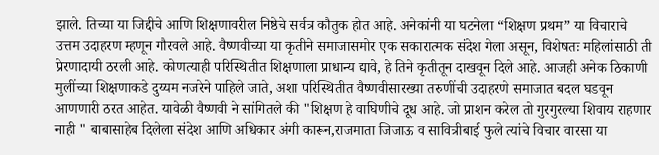झाले. तिच्या या जिद्दीचे आणि शिक्षणावरील निष्ठेचे सर्वत्र कौतुक होत आहे. अनेकांनी या घटनेला “शिक्षण प्रथम” या विचाराचे उत्तम उदाहरण म्हणून गौरवले आहे. वैष्णवीच्या या कृतीने समाजासमोर एक सकारात्मक संदेश गेला असून, विशेषतः महिलांसाठी ती प्रेरणादायी ठरली आहे. कोणत्याही परिस्थितीत शिक्षणाला प्राधान्य द्यावे, हे तिने कृतीतून दाखवून दिले आहे. आजही अनेक ठिकाणी मुलींच्या शिक्षणाकडे दुय्यम नजरेने पाहिले जाते, अशा परिस्थितीत वैष्णवीसारख्या तरुणींची उदाहरणे समाजात बदल घडवून आणणारी ठरत आहेत. यावेळी वैष्णवी ने सांगितले की "शिक्षण हे वाघिणीचे दूध आहे. जो प्राशन करेल तो गुरगुरल्या शिवाय राहणार नाही " बाबासाहेब दिलेला संदेश आणि अधिकार अंगी कारून,राजमाता जिजाऊ व सावित्रीबाई फुले त्यांचे विचार वारसा या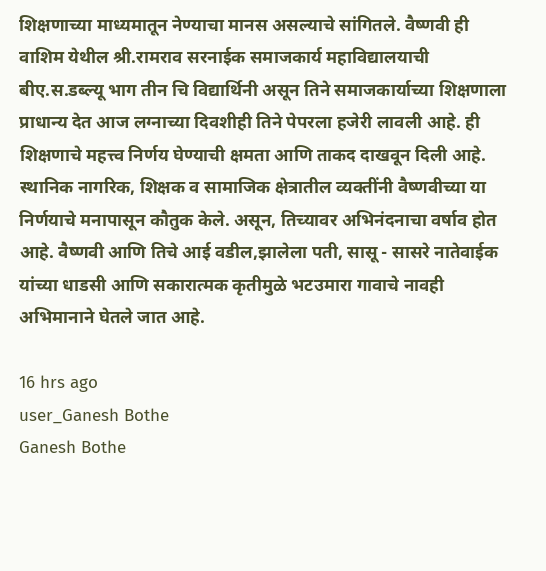शिक्षणाच्या माध्यमातून नेण्याचा मानस असल्याचे सांगितले. वैष्णवी ही वाशिम येथील श्री.रामराव सरनाईक समाजकार्य महाविद्यालयाची बीए.स.डब्ल्यू भाग तीन चि विद्यार्थिनी असून तिने समाजकार्याच्या शिक्षणाला प्राधान्य देत आज लग्नाच्या दिवशीही तिने पेपरला हजेरी लावली आहे. ही शिक्षणाचे महत्त्व निर्णय घेण्याची क्षमता आणि ताकद दाखवून दिली आहे. स्थानिक नागरिक, शिक्षक व सामाजिक क्षेत्रातील व्यक्तींनी वैष्णवीच्या या निर्णयाचे मनापासून कौतुक केले. असून, तिच्यावर अभिनंदनाचा वर्षाव होत आहे. वैष्णवी आणि तिचे आई वडील,झालेला पती, सासू - सासरे नातेवाईक यांच्या धाडसी आणि सकारात्मक कृतीमुळे भटउमारा गावाचे नावही अभिमानाने घेतले जात आहे.

16 hrs ago
user_Ganesh Bothe
Ganesh Bothe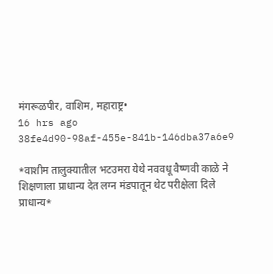मंगरूळपीर, वाशिम, महाराष्ट्र•
16 hrs ago
38fe4d90-98af-455e-841b-146dba37a6e9

*वाशीम तालुक्यातील भटउमरा येथे नववधू वैष्णवी काळे ने शिक्षणाला प्राधान्य देत लग्न मंडपातून थेट परीक्षेला दिले प्राधान्य*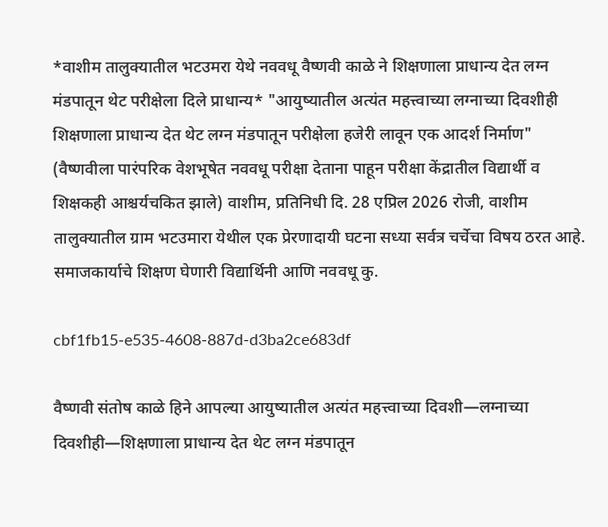*वाशीम तालुक्यातील भटउमरा येथे नववधू वैष्णवी काळे ने शिक्षणाला प्राधान्य देत लग्न मंडपातून थेट परीक्षेला दिले प्राधान्य* "आयुष्यातील अत्यंत महत्त्वाच्या लग्नाच्या दिवशीही शिक्षणाला प्राधान्य देत थेट लग्न मंडपातून परीक्षेला हजेरी लावून एक आदर्श निर्माण" (वैष्णवीला पारंपरिक वेशभूषेत नववधू परीक्षा देताना पाहून परीक्षा केंद्रातील विद्यार्थी व शिक्षकही आश्चर्यचकित झाले) वाशीम, प्रतिनिधी दि. 28 एप्रिल 2026 रोजी, वाशीम तालुक्यातील ग्राम भटउमारा येथील एक प्रेरणादायी घटना सध्या सर्वत्र चर्चेचा विषय ठरत आहे. समाजकार्याचे शिक्षण घेणारी विद्यार्थिनी आणि नववधू कु.

cbf1fb15-e535-4608-887d-d3ba2ce683df

वैष्णवी संतोष काळे हिने आपल्या आयुष्यातील अत्यंत महत्त्वाच्या दिवशी—लग्नाच्या दिवशीही—शिक्षणाला प्राधान्य देत थेट लग्न मंडपातून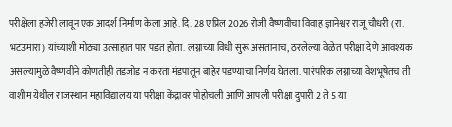परीक्षेला हजेरी लावून एक आदर्श निर्माण केला आहे. दि. 28 एप्रिल 2026 रोजी वैष्णवीचा विवाह ज्ञानेश्वर राजू चौधरी (रा. भटउमारा) यांच्याशी मोठ्या उत्साहात पार पडत होता. लग्नाच्या विधी सुरू असतानाच, ठरलेल्या वेळेत परीक्षा देणे आवश्यक असल्यामुळे वैष्णवीने कोणतीही तडजोड न करता मंडपातून बाहेर पडण्याचा निर्णय घेतला. पारंपरिक लग्नाच्या वेशभूषेतच ती वाशीम येथील राजस्थान महाविद्यालय या परीक्षा केंद्रावर पोहोचली आणि आपली परीक्षा दुपारी 2 ते 5 या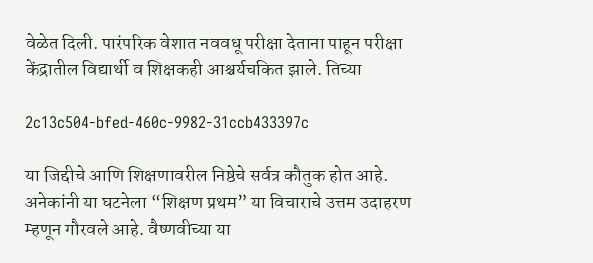वेळेत दिली. पारंपरिक वेशात नववधू परीक्षा देताना पाहून परीक्षा केंद्रातील विद्यार्थी व शिक्षकही आश्चर्यचकित झाले. तिच्या

2c13c504-bfed-460c-9982-31ccb433397c

या जिद्दीचे आणि शिक्षणावरील निष्ठेचे सर्वत्र कौतुक होत आहे. अनेकांनी या घटनेला “शिक्षण प्रथम” या विचाराचे उत्तम उदाहरण म्हणून गौरवले आहे. वैष्णवीच्या या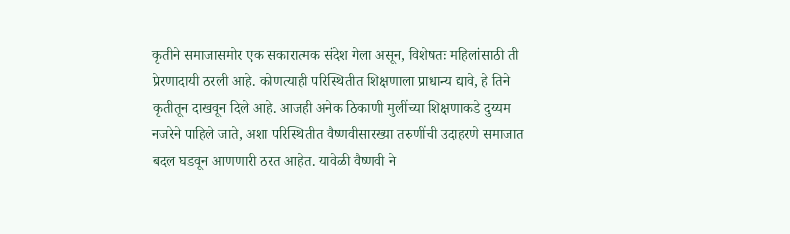कृतीने समाजासमोर एक सकारात्मक संदेश गेला असून, विशेषतः महिलांसाठी ती प्रेरणादायी ठरली आहे. कोणत्याही परिस्थितीत शिक्षणाला प्राधान्य द्यावे, हे तिने कृतीतून दाखवून दिले आहे. आजही अनेक ठिकाणी मुलींच्या शिक्षणाकडे दुय्यम नजरेने पाहिले जाते, अशा परिस्थितीत वैष्णवीसारख्या तरुणींची उदाहरणे समाजात बदल घडवून आणणारी ठरत आहेत. यावेळी वैष्णवी ने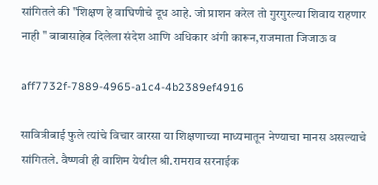सांगितले की "शिक्षण हे वाघिणीचे दूध आहे. जो प्राशन करेल तो गुरगुरल्या शिवाय राहणार नाही " बाबासाहेब दिलेला संदेश आणि अधिकार अंगी कारून,राजमाता जिजाऊ व

aff7732f-7889-4965-a1c4-4b2389ef4916

सावित्रीबाई फुले त्यांचे विचार वारसा या शिक्षणाच्या माध्यमातून नेण्याचा मानस असल्याचे सांगितले. वैष्णवी ही वाशिम येथील श्री.रामराव सरनाईक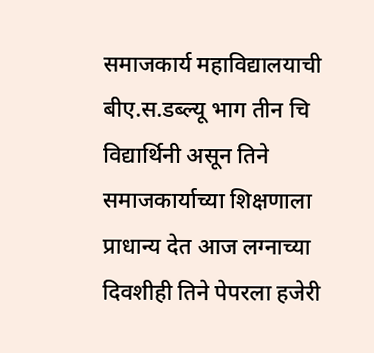समाजकार्य महाविद्यालयाची बीए.स.डब्ल्यू भाग तीन चि विद्यार्थिनी असून तिने समाजकार्याच्या शिक्षणाला प्राधान्य देत आज लग्नाच्या दिवशीही तिने पेपरला हजेरी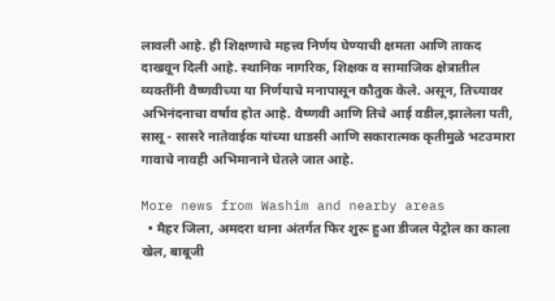लावली आहे. ही शिक्षणाचे महत्त्व निर्णय घेण्याची क्षमता आणि ताकद दाखवून दिली आहे. स्थानिक नागरिक, शिक्षक व सामाजिक क्षेत्रातील व्यक्तींनी वैष्णवीच्या या निर्णयाचे मनापासून कौतुक केले. असून, तिच्यावर अभिनंदनाचा वर्षाव होत आहे. वैष्णवी आणि तिचे आई वडील,झालेला पती, सासू - सासरे नातेवाईक यांच्या धाडसी आणि सकारात्मक कृतीमुळे भटउमारा गावाचे नावही अभिमानाने घेतले जात आहे.

More news from Washim and nearby areas
  • मैहर जिला, अमदरा थाना अंतर्गत फिर शुरू हुआ डीजल पेट्रोल का काला खेल, बाबूजी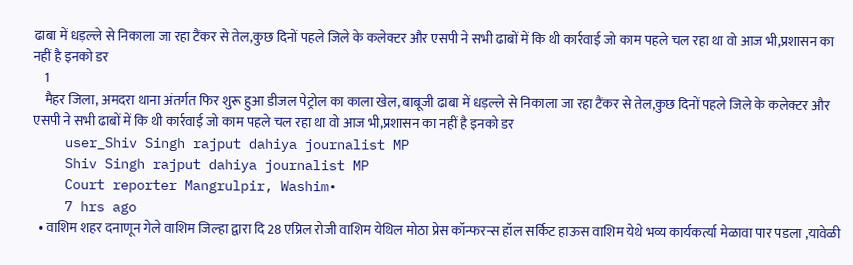ढाबा में धड़ल्ले से निकाला जा रहा टैंकर से तेल,कुछ दिनों पहले जिले के कलेक्टर और एसपी ने सभी ढाबों में कि थी कार्रवाई जो काम पहले चल रहा था वो आज भी,प्रशासन का नहीं है इनको डर
    1
    मैहर जिला, अमदरा थाना अंतर्गत फिर शुरू हुआ डीजल पेट्रोल का काला खेल, बाबूजी ढाबा में धड़ल्ले से निकाला जा रहा टैंकर से तेल,कुछ दिनों पहले जिले के कलेक्टर और एसपी ने सभी ढाबों में कि थी कार्रवाई जो काम पहले चल रहा था वो आज भी,प्रशासन का नहीं है इनको डर
    user_Shiv Singh rajput dahiya journalist MP
    Shiv Singh rajput dahiya journalist MP
    Court reporter Mangrulpir, Washim•
    7 hrs ago
  • वाशिम शहर दनाणून गेले वाशिम जिल्हा द्वारा दि 28 एप्रिल रोजी वाशिम येथिल मोठा प्रेस कॉन्फरन्स हॉल सर्किट हाऊस वाशिम येथे भव्य कार्यकर्त्या मेळावा पार पडला ,यावेळी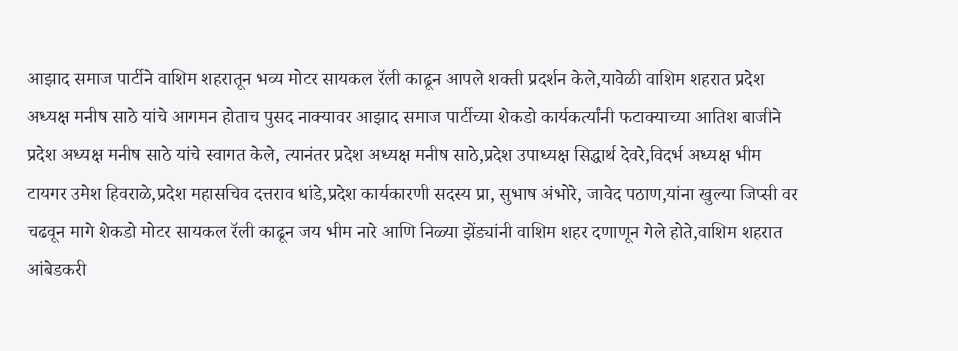आझाद समाज पार्टीने वाशिम शहरातून भव्य मोटर सायकल रॅली काढून आपले शक्ती प्रदर्शन केले,यावेळी वाशिम शहरात प्रदेश अध्यक्ष मनीष साठे यांचे आगमन होताच पुसद नाक्यावर आझाद समाज पार्टीच्या शेकडो कार्यकर्त्यांनी फटाक्याच्या आतिश बाजीने प्रदेश अध्यक्ष मनीष साठे यांचे स्वागत केले, त्यानंतर प्रदेश अध्यक्ष मनीष साठे,प्रदेश उपाध्यक्ष सिद्धार्थ देवरे,विदर्भ अध्यक्ष भीम टायगर उमेश हिवराळे,प्रदेश महासचिव दत्तराव धांडे,प्रदेश कार्यकारणी सदस्य प्रा, सुभाष अंभोरे, जावेद पठाण,यांना खुल्या जिप्सी वर चढवून मागे शेकडो मोटर सायकल रॅली काढून जय भीम नारे आणि निळ्या झेंड्यांनी वाशिम शहर दणाणून गेले होते,वाशिम शहरात आंबेडकरी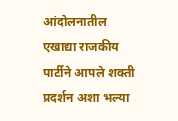आंदोलनातील एखाद्या राजकीय पार्टीने आपले शक्ती प्रदर्शन अशा भल्या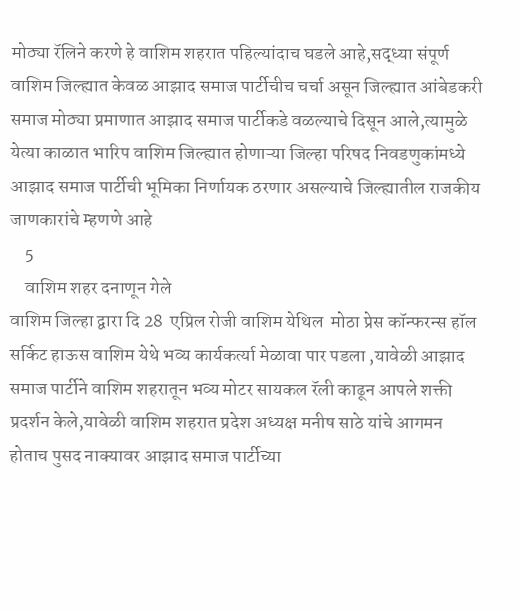मोठ्या रॅलिने करणे हे वाशिम शहरात पहिल्यांदाच घडले आहे,सद्ध्या संपूर्ण वाशिम जिल्ह्यात केवळ आझाद समाज पार्टीचीच चर्चा असून जिल्ह्यात आंबेडकरी समाज मोठ्या प्रमाणात आझाद समाज पार्टीकडे वळल्याचे दिसून आले,त्यामुळे येत्या काळात भारिप वाशिम जिल्ह्यात होणाऱ्या जिल्हा परिषद निवडणुकांमध्ये आझाद समाज पार्टीची भूमिका निर्णायक ठरणार असल्याचे जिल्ह्यातील राजकीय जाणकारांचे म्हणणे आहे
    5
    वाशिम शहर दनाणून गेले
वाशिम जिल्हा द्वारा दि 28  एप्रिल रोजी वाशिम येथिल  मोठा प्रेस कॉन्फरन्स हॉल सर्किट हाऊस वाशिम येथे भव्य कार्यकर्त्या मेळावा पार पडला ,यावेळी आझाद समाज पार्टीने वाशिम शहरातून भव्य मोटर सायकल रॅली काढून आपले शक्ती प्रदर्शन केले,यावेळी वाशिम शहरात प्रदेश अध्यक्ष मनीष साठे यांचे आगमन होताच पुसद नाक्यावर आझाद समाज पार्टीच्या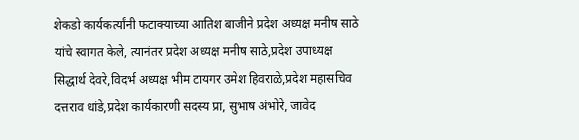शेकडो कार्यकर्त्यांनी फटाक्याच्या आतिश बाजीने प्रदेश अध्यक्ष मनीष साठे यांचे स्वागत केले, त्यानंतर प्रदेश अध्यक्ष मनीष साठे,प्रदेश उपाध्यक्ष सिद्धार्थ देवरे,विदर्भ अध्यक्ष भीम टायगर उमेश हिवराळे,प्रदेश महासचिव दत्तराव धांडे,प्रदेश कार्यकारणी सदस्य प्रा, सुभाष अंभोरे, जावेद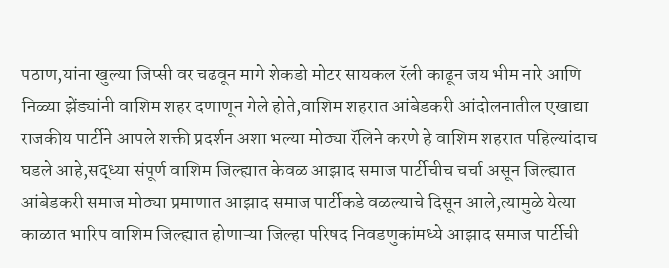पठाण,यांना खुल्या जिप्सी वर चढवून मागे शेकडो मोटर सायकल रॅली काढून जय भीम नारे आणि निळ्या झेंड्यांनी वाशिम शहर दणाणून गेले होते,वाशिम शहरात आंबेडकरी आंदोलनातील एखाद्या राजकीय पार्टीने आपले शक्ती प्रदर्शन अशा भल्या मोठ्या रॅलिने करणे हे वाशिम शहरात पहिल्यांदाच घडले आहे,सद्ध्या संपूर्ण वाशिम जिल्ह्यात केवळ आझाद समाज पार्टीचीच चर्चा असून जिल्ह्यात आंबेडकरी समाज मोठ्या प्रमाणात आझाद समाज पार्टीकडे वळल्याचे दिसून आले,त्यामुळे येत्या काळात भारिप वाशिम जिल्ह्यात होणाऱ्या जिल्हा परिषद निवडणुकांमध्ये आझाद समाज पार्टीची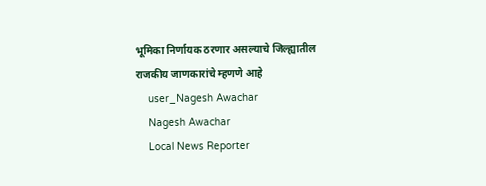भूमिका निर्णायक ठरणार असल्याचे जिल्ह्यातील राजकीय जाणकारांचे म्हणणे आहे
    user_Nagesh Awachar
    Nagesh Awachar
    Local News Reporter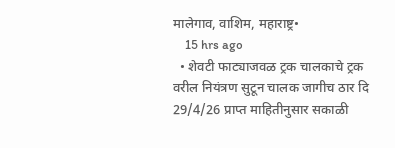मालेगाव, वाशिम, महाराष्ट्र•
    15 hrs ago
  • शेवटी फाट्याजवळ ट्रक चालकाचे ट्रक वरील नियंत्रण सुटून चालक जागीच ठार दि 29/4/26 प्राप्त माहितीनुसार सकाळी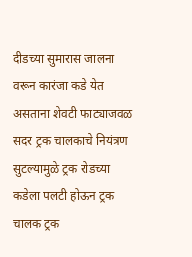दीडच्या सुमारास जालना वरून कारंजा कडे येत असताना शेवटी फाट्याजवळ सदर ट्रक चालकाचे नियंत्रण सुटल्यामुळे ट्रक रोडच्या कडेला पलटी होऊन ट्रक चालक ट्रक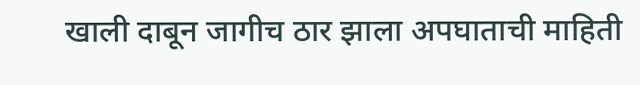खाली दाबून जागीच ठार झाला अपघाताची माहिती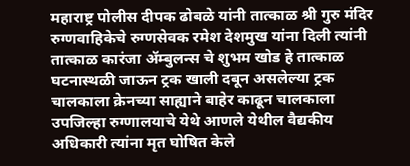महाराष्ट्र पोलीस दीपक ढोबळे यांनी तात्काळ श्री गुरु मंदिर रुग्णवाहिकेचे रुग्णसेवक रमेश देशमुख यांना दिली त्यांनी तात्काळ कारंजा ॲम्बुलन्स चे शुभम खोड हे तात्काळ घटनास्थळी जाऊन ट्रक खाली दबून असलेल्या ट्रक चालकाला क्रेनच्या साह्याने बाहेर काढून चालकाला उपजिल्हा रुग्णालयाचे येथे आणले येथील वैद्यकीय अधिकारी त्यांना मृत घोषित केले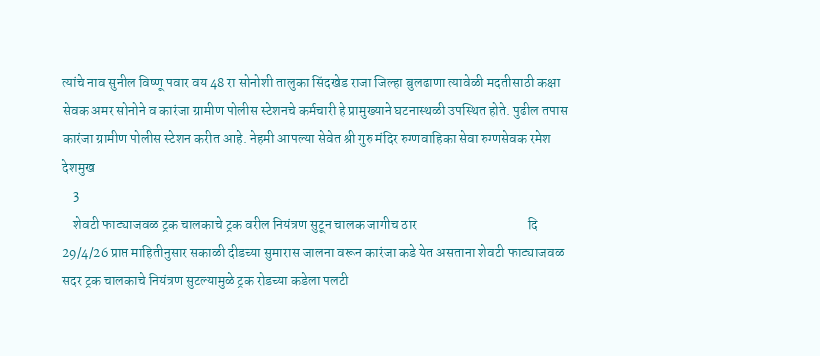त्यांचे नाव सुनील विष्णू पवार वय 48 रा सोनोशी तालुका सिंदखेड राजा जिल्हा बुलढाणा त्यावेळी मदतीसाठी कक्षा सेवक अमर सोनोने व कारंजा ग्रामीण पोलीस स्टेशनचे कर्मचारी हे प्रामुख्याने घटनास्थळी उपस्थित होते. पुढील तपास कारंजा ग्रामीण पोलीस स्टेशन करीत आहे. नेहमी आपल्या सेवेत श्री गुरु मंदिर रुग्णवाहिका सेवा रुग्णसेवक रमेश देशमुख
    3
    शेवटी फाट्याजवळ ट्रक चालकाचे ट्रक वरील नियंत्रण सुटून चालक जागीच ठार                                        दि 29/4/26 प्राप्त माहितीनुसार सकाळी दीडच्या सुमारास जालना वरून कारंजा कडे येत असताना शेवटी फाट्याजवळ सदर ट्रक चालकाचे नियंत्रण सुटल्यामुळे ट्रक रोडच्या कडेला पलटी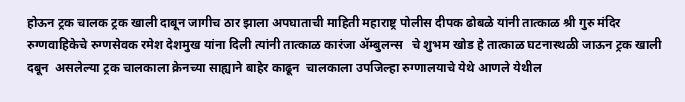होऊन ट्रक चालक ट्रक खाली दाबून जागीच ठार झाला अपघाताची माहिती महाराष्ट्र पोलीस दीपक ढोबळे यांनी तात्काळ श्री गुरु मंदिर रुग्णवाहिकेचे रुग्णसेवक रमेश देशमुख यांना दिली त्यांनी तात्काळ कारंजा ॲम्बुलन्स   चे शुभम खोड हे तात्काळ घटनास्थळी जाऊन ट्रक खाली दबून  असलेल्या ट्रक चालकाला क्रेनच्या साह्याने बाहेर काढून  चालकाला उपजिल्हा रुग्णालयाचे येथे आणले येथील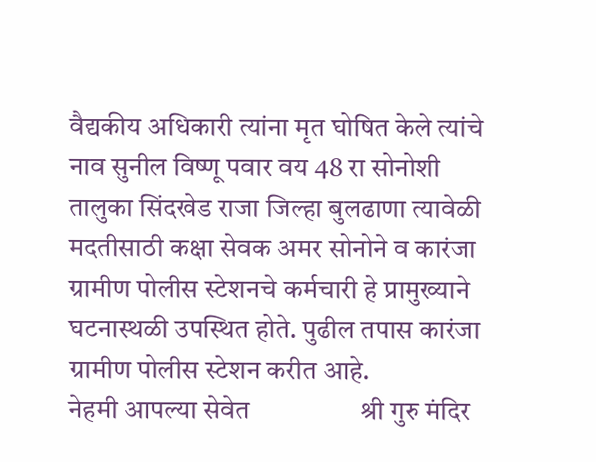वैद्यकीय अधिकारी त्यांना मृत घोषित केले त्यांचे नाव सुनील विष्णू पवार वय 48 रा सोनोशी तालुका सिंदखेड राजा जिल्हा बुलढाणा त्यावेळी मदतीसाठी कक्षा सेवक अमर सोनोने व कारंजा ग्रामीण पोलीस स्टेशनचे कर्मचारी हे प्रामुख्याने घटनास्थळी उपस्थित होते. पुढील तपास कारंजा ग्रामीण पोलीस स्टेशन करीत आहे.                                         नेहमी आपल्या सेवेत                 श्री गुरु मंदिर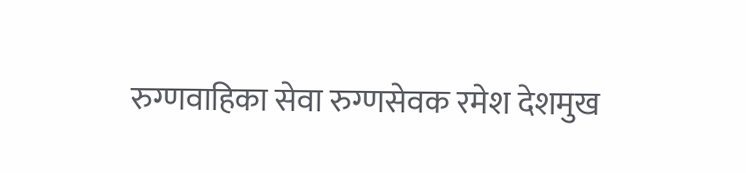रुग्णवाहिका सेवा रुग्णसेवक रमेश देशमुख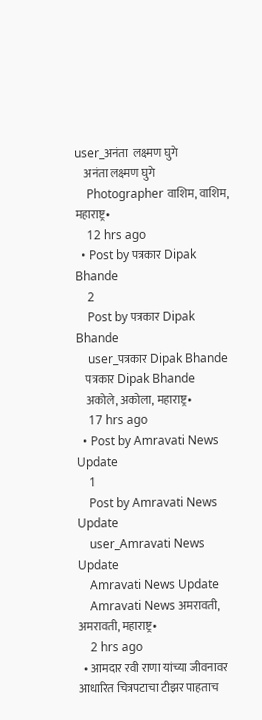user_अनंता  लक्ष्मण घुगे
    अनंता लक्ष्मण घुगे
    Photographer वाशिम, वाशिम, महाराष्ट्र•
    12 hrs ago
  • Post by पत्रकार Dipak Bhande
    2
    Post by पत्रकार Dipak Bhande
    user_पत्रकार Dipak Bhande
    पत्रकार Dipak Bhande
    अकोले, अकोला, महाराष्ट्र•
    17 hrs ago
  • Post by Amravati News Update
    1
    Post by Amravati News Update
    user_Amravati News Update
    Amravati News Update
    Amravati News अमरावती, अमरावती, महाराष्ट्र•
    2 hrs ago
  • आमदार रवी राणा यांच्या जीवनावर आधारित चित्रपटाचा टीझर पाहताच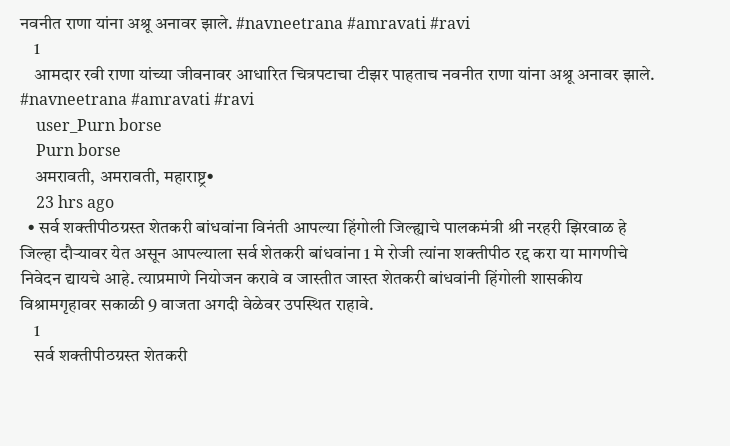नवनीत राणा यांना अश्रू अनावर झाले. #navneetrana #amravati #ravi
    1
    आमदार रवी राणा यांच्या जीवनावर आधारित चित्रपटाचा टीझर पाहताच नवनीत राणा यांना अश्रू अनावर झाले.
#navneetrana #amravati #ravi
    user_Purn borse
    Purn borse
    अमरावती, अमरावती, महाराष्ट्र•
    23 hrs ago
  • सर्व शक्तीपीठग्रस्त शेतकरी बांधवांना विनंती आपल्या हिंगोली जिल्ह्याचे पालकमंत्री श्री नरहरी झिरवाळ हे जिल्हा दौऱ्यावर येत असून आपल्याला सर्व शेतकरी बांधवांना 1 मे रोजी त्यांना शक्तीपीठ रद्द करा या मागणीचे निवेदन द्यायचे आहे. त्याप्रमाणे नियोजन करावे व जास्तीत जास्त शेतकरी बांधवांनी हिंगोली शासकीय विश्रामगृहावर सकाळी 9 वाजता अगदी वेळेवर उपस्थित राहावे.
    1
    सर्व शक्तीपीठग्रस्त शेतकरी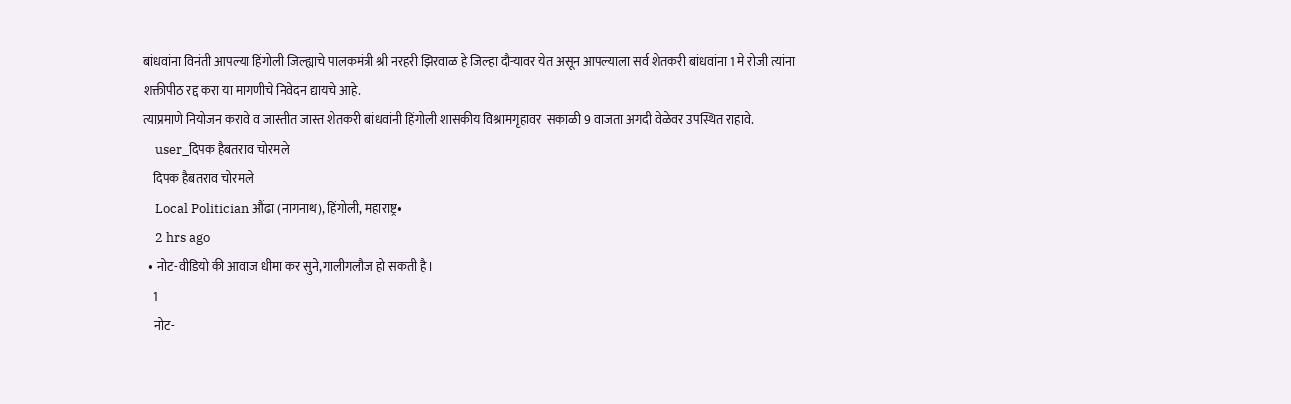बांधवांना विनंती आपल्या हिंगोली जिल्ह्याचे पालकमंत्री श्री नरहरी झिरवाळ हे जिल्हा दौऱ्यावर येत असून आपल्याला सर्व शेतकरी बांधवांना 1 मे रोजी त्यांना शक्तीपीठ रद्द करा या मागणीचे निवेदन द्यायचे आहे.
त्याप्रमाणे नियोजन करावे व जास्तीत जास्त शेतकरी बांधवांनी हिंगोली शासकीय विश्रामगृहावर  सकाळी 9 वाजता अगदी वेळेवर उपस्थित राहावे.
    user_दिपक हैबतराव चोरमले
    दिपक हैबतराव चोरमले
    Local Politician औंढा (नागनाथ), हिंगोली, महाराष्ट्र•
    2 hrs ago
  • नोट-वीडियो की आवाज धीमा कर सुने,गालीगलौज हो सकती है।
    1
    नोट-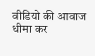वीडियो की आवाज धीमा कर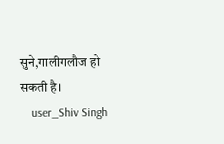सुने,गालीगलौज हो सकती है।
    user_Shiv Singh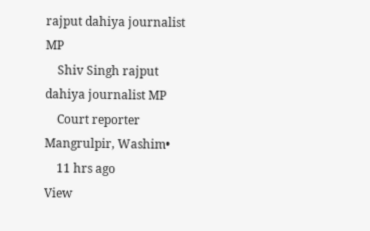rajput dahiya journalist MP
    Shiv Singh rajput dahiya journalist MP
    Court reporter Mangrulpir, Washim•
    11 hrs ago
View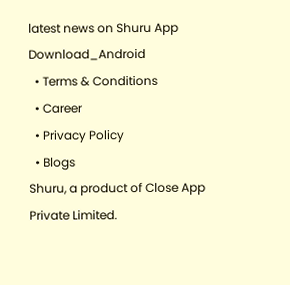latest news on Shuru App
Download_Android
  • Terms & Conditions
  • Career
  • Privacy Policy
  • Blogs
Shuru, a product of Close App Private Limited.